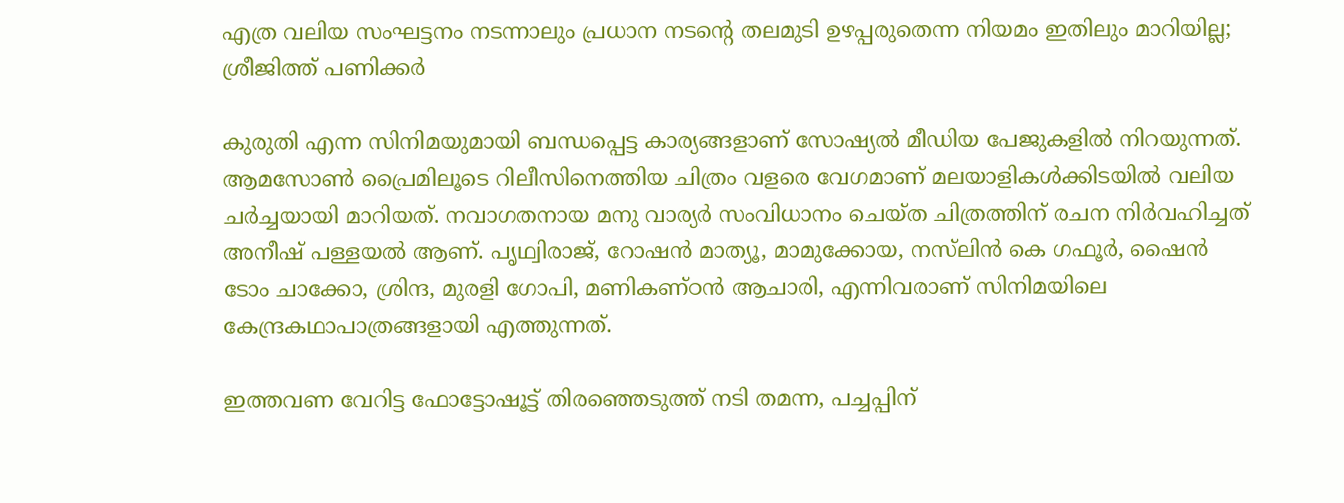എത്ര വലിയ സംഘട്ടനം നടന്നാലും പ്രധാന നടൻ്റെ തലമുടി ഉഴപ്പരുതെന്ന നിയമം ഇതിലും മാറിയില്ല; ശ്രീജിത്ത് പണിക്കർ

കുരുതി എന്ന സിനിമയുമായി ബന്ധപ്പെട്ട കാര്യങ്ങളാണ് സോഷ്യല്‍ മീഡിയ പേജുകളില്‍ നിറയുന്നത്. ആമസോണ്‍ പ്രൈമിലൂടെ റിലീസിനെത്തിയ ചിത്രം വളരെ വേഗമാണ് മലയാളികള്‍ക്കിടയില്‍ വലിയ ചര്‍ച്ചയായി മാറിയത്. നവാഗതനായ മനു വാര്യര്‍ സംവിധാനം ചെയ്ത ചിത്രത്തിന് രചന നിര്‍വഹിച്ചത് അനീഷ് പള്ളയല്‍ ആണ്. പൃഥ്വിരാജ്, റോഷന്‍ മാത്യൂ, മാമുക്കോയ, നസ്‌ലിന്‍ കെ ഗഫൂര്‍, ഷൈന്‍ ടോം ചാക്കോ, ശ്രിന്ദ, മുരളി ഗോപി, മണികണ്ഠന്‍ ആചാരി, എന്നിവരാണ് സിനിമയിലെ കേന്ദ്രകഥാപാത്രങ്ങളായി എത്തുന്നത്.

ഇത്തവണ വേറിട്ട ഫോട്ടോഷൂട്ട് തിരഞ്ഞെടുത്ത് നടി തമന്ന, പച്ചപ്പിന്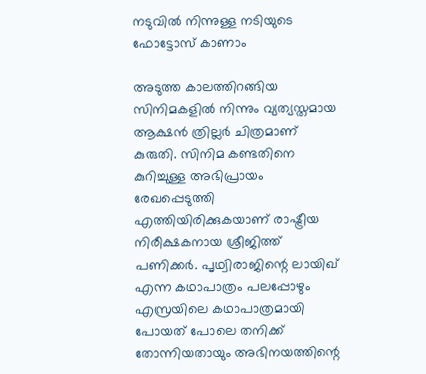നടുവിൽ നിന്നുള്ള നടിയുടെ ഫോട്ടോസ് കാണാം

അടുത്ത കാലത്തിറങ്ങിയ സിനിമകളില്‍ നിന്നും വ്യത്യസ്തമായ ആക്ഷന്‍ ത്രില്ലര്‍ ചിത്രമാണ് കുരുതി. സിനിമ കണ്ടതിനെ കുറിച്ചുള്ള അഭിപ്രായം രേഖപ്പെടുത്തി എത്തിയിരിക്കുകയാണ് രാഷ്ട്രീയ നിരീക്ഷകനായ ശ്രീജിത്ത് പണിക്കര്‍. പൃഥ്വിരാജിന്റെ ലായിഖ് എന്ന കഥാപാത്രം പലപ്പോഴും എസ്രയിലെ കഥാപാത്രമായി പോയത് പോലെ തനിക്ക് തോന്നിയതായും അഭിനയത്തിന്റെ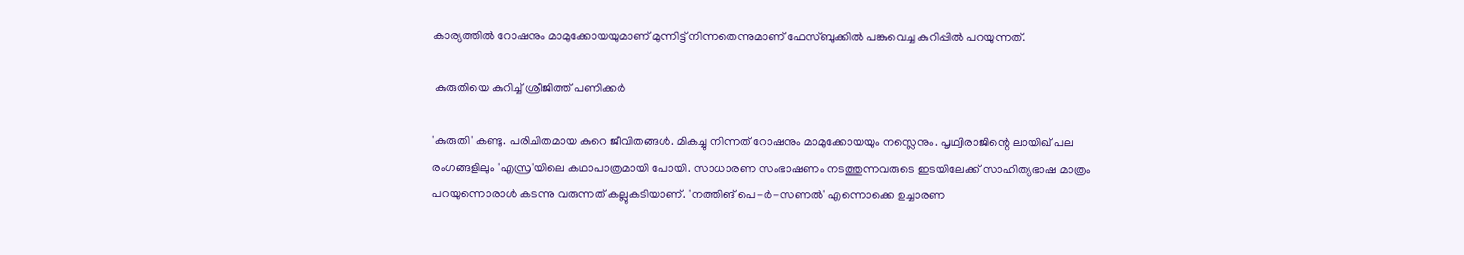കാര്യത്തില്‍ റോഷനും മാമുക്കോയയുമാണ് മുന്നിട്ട് നിന്നതെന്നുമാണ് ഫേസ്ബുക്കില്‍ പങ്കുവെച്ച കുറിപ്പില്‍ പറയുന്നത്.

 കുരുതിയെ കുറിച്ച് ശ്രീജിത്ത് പണിക്കര്‍

'കുരുതി' കണ്ടു. പരിചിതമായ കുറെ ജീവിതങ്ങള്‍. മികച്ചു നിന്നത് റോഷനും മാമുക്കോയയും നസ്ലെനും. പൃഥ്വിരാജിന്റെ ലായിഖ് പല രംഗങ്ങളിലും 'എസ്ര'യിലെ കഥാപാത്രമായി പോയി. സാധാരണ സംഭാഷണം നടത്തുന്നവരുടെ ഇടയിലേക്ക് സാഹിത്യഭാഷ മാത്രം പറയുന്നൊരാള്‍ കടന്നു വരുന്നത് കല്ലുകടിയാണ്. 'നത്തിങ് പെ-ര്‍-സണല്‍' എന്നൊക്കെ ഉച്ചാരണ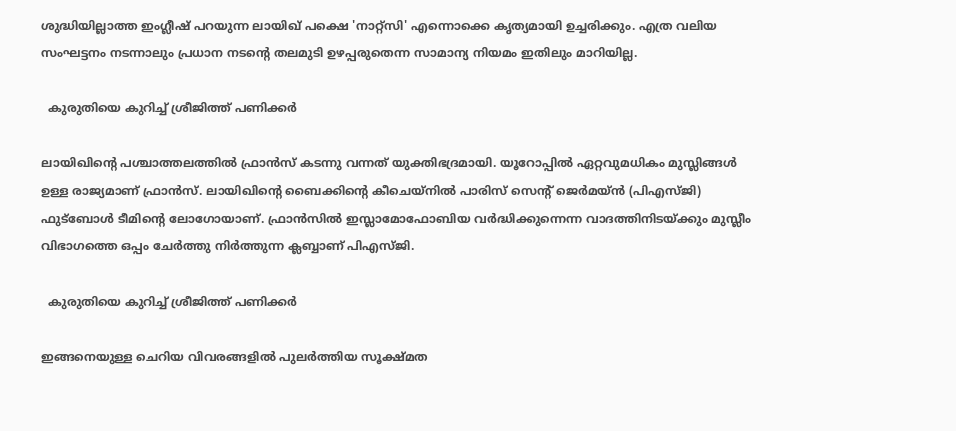ശുദ്ധിയില്ലാത്ത ഇംഗ്ലീഷ് പറയുന്ന ലായിഖ് പക്ഷെ 'നാറ്റ്‌സി' എന്നൊക്കെ കൃത്യമായി ഉച്ചരിക്കും. എത്ര വലിയ സംഘട്ടനം നടന്നാലും പ്രധാന നടന്റെ തലമുടി ഉഴപ്പരുതെന്ന സാമാന്യ നിയമം ഇതിലും മാറിയില്ല.

  കുരുതിയെ കുറിച്ച് ശ്രീജിത്ത് പണിക്കര്‍

ലായിഖിന്റെ പശ്ചാത്തലത്തില്‍ ഫ്രാന്‍സ് കടന്നു വന്നത് യുക്തിഭദ്രമായി. യൂറോപ്പില്‍ ഏറ്റവുമധികം മുസ്ലിങ്ങള്‍ ഉള്ള രാജ്യമാണ് ഫ്രാന്‍സ്. ലായിഖിന്റെ ബൈക്കിന്റെ കീചെയ്‌നില്‍ പാരിസ് സെന്റ് ജെര്‍മയ്ന്‍ (പിഎസ്ജി) ഫുട്‌ബോള്‍ ടീമിന്റെ ലോഗോയാണ്. ഫ്രാന്‍സില്‍ ഇസ്ലാമോഫോബിയ വര്‍ദ്ധിക്കുന്നെന്ന വാദത്തിനിടയ്ക്കും മുസ്ലീം വിഭാഗത്തെ ഒപ്പം ചേര്‍ത്തു നിര്‍ത്തുന്ന ക്ലബ്ബാണ് പിഎസ്ജി.

  കുരുതിയെ കുറിച്ച് ശ്രീജിത്ത് പണിക്കര്‍

ഇങ്ങനെയുള്ള ചെറിയ വിവരങ്ങളില്‍ പുലര്‍ത്തിയ സൂക്ഷ്മത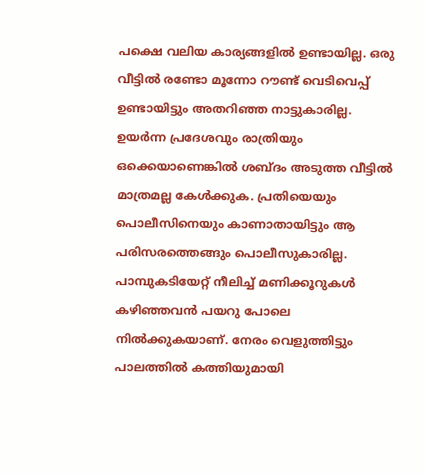പക്ഷെ വലിയ കാര്യങ്ങളില്‍ ഉണ്ടായില്ല. ഒരു വീട്ടില്‍ രണ്ടോ മൂന്നോ റൗണ്ട് വെടിവെപ്പ് ഉണ്ടായിട്ടും അതറിഞ്ഞ നാട്ടുകാരില്ല. ഉയര്‍ന്ന പ്രദേശവും രാത്രിയും ഒക്കെയാണെങ്കില്‍ ശബ്ദം അടുത്ത വീട്ടില്‍ മാത്രമല്ല കേള്‍ക്കുക. പ്രതിയെയും പൊലീസിനെയും കാണാതായിട്ടും ആ പരിസരത്തെങ്ങും പൊലീസുകാരില്ല. പാമ്പുകടിയേറ്റ് നീലിച്ച് മണിക്കൂറുകള്‍ കഴിഞ്ഞവന്‍ പയറു പോലെ നില്‍ക്കുകയാണ്. നേരം വെളുത്തിട്ടും പാലത്തില്‍ കത്തിയുമായി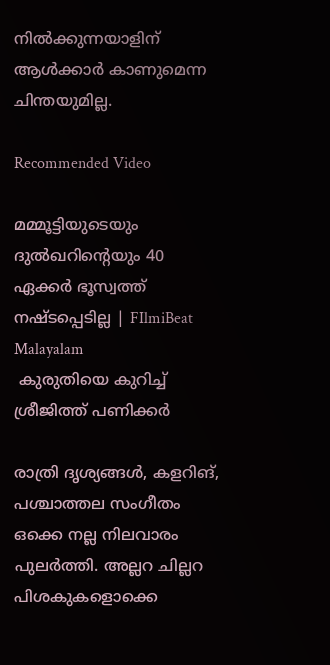നില്‍ക്കുന്നയാളിന് ആള്‍ക്കാര്‍ കാണുമെന്ന ചിന്തയുമില്ല.

Recommended Video

മമ്മൂട്ടിയുടെയും ദുല്‍ഖറിന്റെയും 40 ഏക്കർ ഭൂസ്വത്ത് നഷ്ടപ്പെടില്ല | FIlmiBeat Malayalam
 കുരുതിയെ കുറിച്ച് ശ്രീജിത്ത് പണിക്കര്‍

രാത്രി ദൃശ്യങ്ങള്‍, കളറിങ്, പശ്ചാത്തല സംഗീതം ഒക്കെ നല്ല നിലവാരം പുലര്‍ത്തി. അല്ലറ ചില്ലറ പിശകുകളൊക്കെ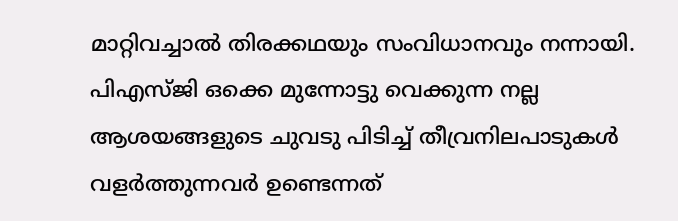മാറ്റിവച്ചാല്‍ തിരക്കഥയും സംവിധാനവും നന്നായി. പിഎസ്ജി ഒക്കെ മുന്നോട്ടു വെക്കുന്ന നല്ല ആശയങ്ങളുടെ ചുവടു പിടിച്ച് തീവ്രനിലപാടുകള്‍ വളര്‍ത്തുന്നവര്‍ ഉണ്ടെന്നത്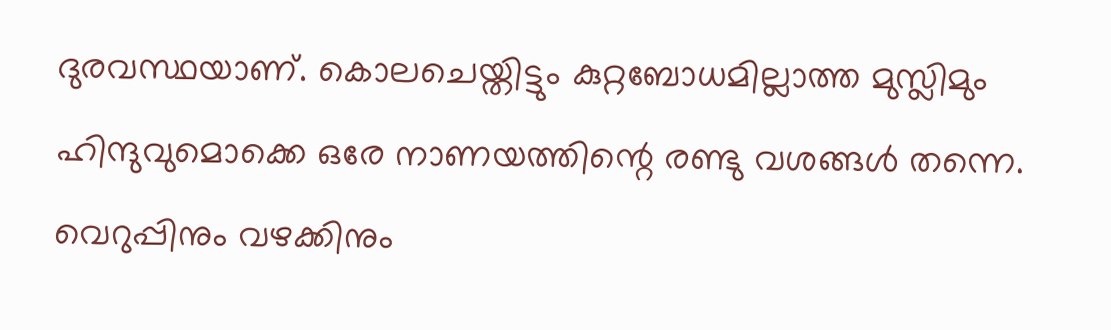ദുരവസ്ഥയാണ്. കൊലചെയ്തിട്ടും കുറ്റബോധമില്ലാത്ത മുസ്ലിമും ഹിന്ദുവുമൊക്കെ ഒരേ നാണയത്തിന്റെ രണ്ടു വശങ്ങള്‍ തന്നെ. വെറുപ്പിനും വഴക്കിനും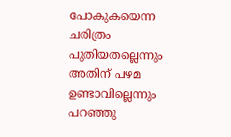പോകുകയെന്ന ചരിത്രം പുതിയതല്ലെന്നും അതിന് പഴമ ഉണ്ടാവില്ലെന്നും പറഞ്ഞു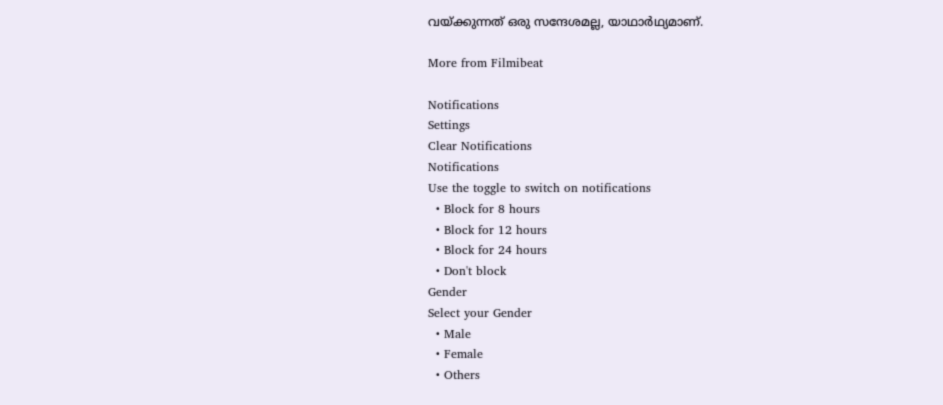വയ്ക്കുന്നത് ഒരു സന്ദേശമല്ല, യാഥാര്‍ഥ്യമാണ്.

More from Filmibeat

Notifications
Settings
Clear Notifications
Notifications
Use the toggle to switch on notifications
  • Block for 8 hours
  • Block for 12 hours
  • Block for 24 hours
  • Don't block
Gender
Select your Gender
  • Male
  • Female
  • Others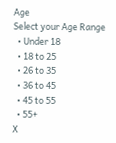Age
Select your Age Range
  • Under 18
  • 18 to 25
  • 26 to 35
  • 36 to 45
  • 45 to 55
  • 55+
X